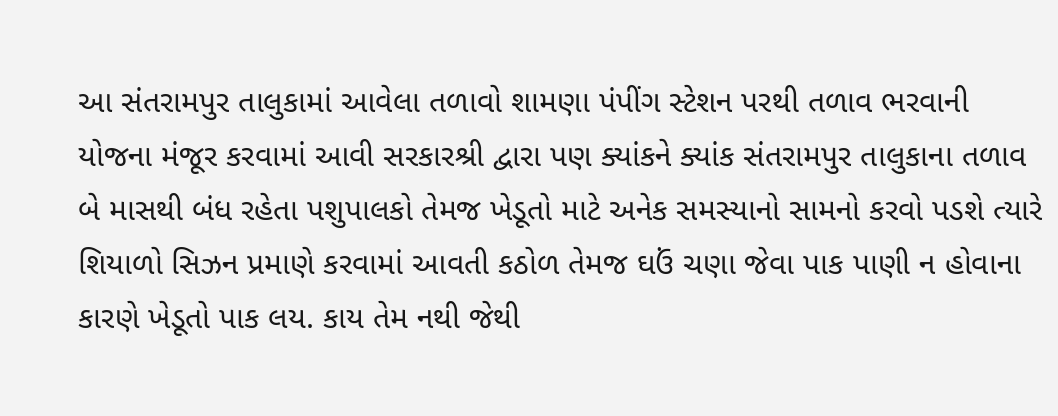આ સંતરામપુર તાલુકામાં આવેલા તળાવો શામણા પંપીંગ સ્ટેશન પરથી તળાવ ભરવાની યોજના મંજૂર કરવામાં આવી સરકારશ્રી દ્વારા પણ ક્યાંકને ક્યાંક સંતરામપુર તાલુકાના તળાવ બે માસથી બંધ રહેતા પશુપાલકો તેમજ ખેડૂતો માટે અનેક સમસ્યાનો સામનો કરવો પડશે ત્યારે શિયાળો સિઝન પ્રમાણે કરવામાં આવતી કઠોળ તેમજ ઘઉં ચણા જેવા પાક પાણી ન હોવાના કારણે ખેડૂતો પાક લય. કાય તેમ નથી જેથી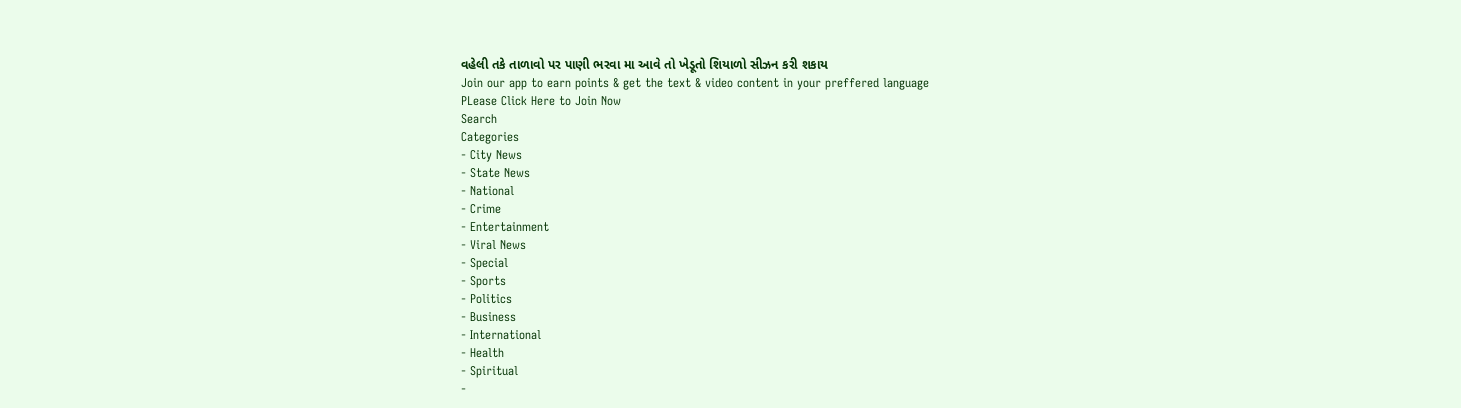વહેલી તકે તાળાવો પર પાણી ભરવા મા આવે તો ખેડૂતો શિયાળો સીઝન કરી શકાય
Join our app to earn points & get the text & video content in your preffered language
PLease Click Here to Join Now
Search
Categories
- City News
- State News
- National
- Crime
- Entertainment
- Viral News
- Special
- Sports
- Politics
- Business
- International
- Health
- Spiritual
-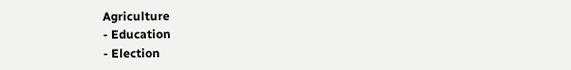Agriculture
- Education
- Election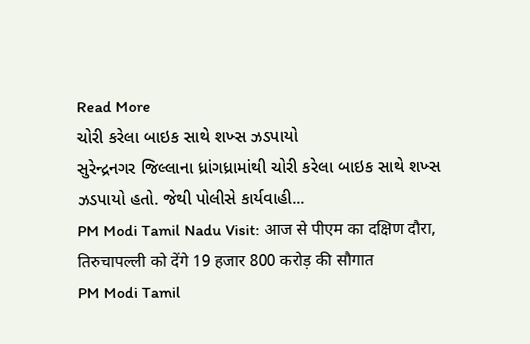Read More
ચોરી કરેલા બાઇક સાથે શખ્સ ઝડપાયો
સુરેન્દ્રનગર જિલ્લાના ધ્રાંગધ્રામાંથી ચોરી કરેલા બાઇક સાથે શખ્સ ઝડપાયો હતો. જેથી પોલીસે કાર્યવાહી...
PM Modi Tamil Nadu Visit: आज से पीएम का दक्षिण दौरा, तिरुचापल्ली को देंगे 19 हजार 800 करोड़ की सौगात
PM Modi Tamil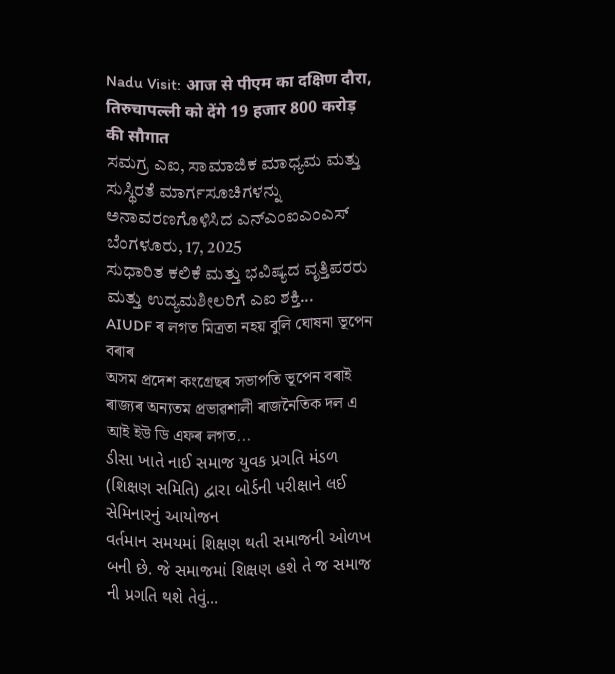Nadu Visit: आज से पीएम का दक्षिण दौरा, तिरुचापल्ली को देंगे 19 हजार 800 करोड़ की सौगात
ಸಮಗ್ರ ಎಐ, ಸಾಮಾಜಿಕ ಮಾಧ್ಯಮ ಮತ್ತು ಸುಸ್ಥಿರತೆ ಮಾರ್ಗಸೂಚಿಗಳನ್ನು ಅನಾವರಣಗೊಳಿಸಿದ ಎನ್ಎಂಐಎಂಎಸ್
ಬೆಂಗಳೂರು, 17, 2025
ಸುಧಾರಿತ ಕಲಿಕೆ ಮತ್ತು ಭವಿಷ್ಯದ ವೃತ್ತಿಪರರು ಮತ್ತು ಉದ್ಯಮಶೀಲರಿಗೆ ಎಐ ಶಕ್ತಿ...
AIUDF ৰ লগত মিত্ৰতা নহয় বুলি ঘোষনা ভূপেন বৰাৰ
অসম প্ৰদেশ কংগ্ৰেছৰ সভাপতি ভূপেন বৰাই ৰাজ্যৰ অন্যতম প্ৰভাৱশালী ৰাজনৈতিক দল এ আই ইউ ডি এফৰ লগত...
ડીસા ખાતે નાઈ સમાજ યુવક પ્રગતિ મંડળ (શિક્ષણ સમિતિ) દ્વારા બોર્ડની પરીક્ષાને લઈ સેમિનારનું આયોજન
વર્તમાન સમયમાં શિક્ષણ થતી સમાજની ઓળખ બની છે. જે સમાજમાં શિક્ષણ હશે તે જ સમાજ ની પ્રગતિ થશે તેવું...